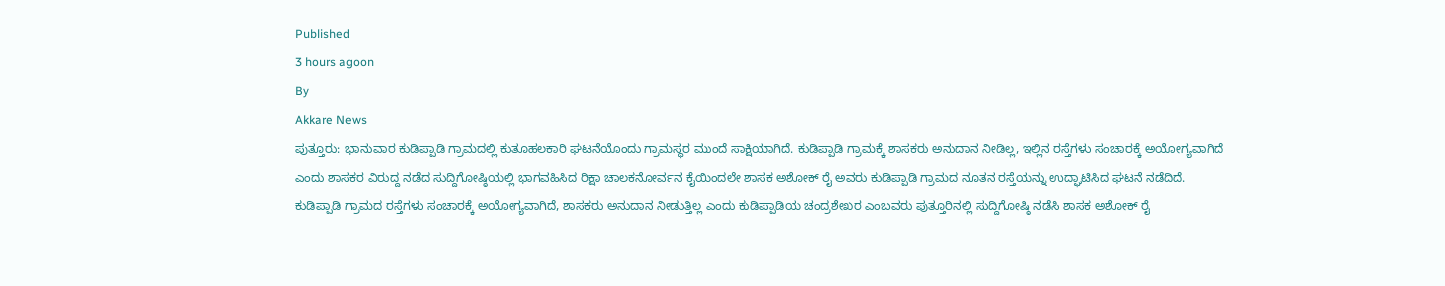Published
3 hours agoon
By
Akkare News
ಪುತ್ತೂರು: ಭಾನುವಾರ ಕುಡಿಪ್ಪಾಡಿ ಗ್ರಾಮದಲ್ಲಿ ಕುತೂಹಲಕಾರಿ ಘಟನೆಯೊಂದು ಗ್ರಾಮಸ್ಥರ ಮುಂದೆ ಸಾಕ್ಷಿಯಾಗಿದೆ. ಕುಡಿಪ್ಪಾಡಿ ಗ್ರಾಮಕ್ಕೆ ಶಾಸಕರು ಅನುದಾನ ನೀಡಿಲ್ಲ, ಇಲ್ಲಿನ ರಸ್ತೆಗಳು ಸಂಚಾರಕ್ಕೆ ಅಯೋಗ್ಯವಾಗಿದೆ ಎಂದು ಶಾಸಕರ ವಿರುದ್ದ ನಡೆದ ಸುದ್ದಿಗೋಷ್ಠಿಯಲ್ಲಿ ಭಾಗವಹಿಸಿದ ರಿಕ್ಷಾ ಚಾಲಕನೋರ್ವನ ಕೈಯಿಂದಲೇ ಶಾಸಕ ಅಶೋಕ್ ರೈ ಅವರು ಕುಡಿಪ್ಪಾಡಿ ಗ್ರಾಮದ ನೂತನ ರಸ್ತೆಯನ್ನು ಉದ್ಘಾಟಿಸಿದ ಘಟನೆ ನಡೆದಿದೆ.
ಕುಡಿಪ್ಪಾಡಿ ಗ್ರಾಮದ ರಸ್ತೆಗಳು ಸಂಚಾರಕ್ಕೆ ಅಯೋಗ್ಯವಾಗಿದೆ, ಶಾಸಕರು ಅನುದಾನ ನೀಡುತ್ತಿಲ್ಲ ಎಂದು ಕುಡಿಪ್ಪಾಡಿಯ ಚಂದ್ರಶೇಖರ ಎಂಬವರು ಪುತ್ತೂರಿನಲ್ಲಿ ಸುದ್ದಿಗೋಷ್ಠಿ ನಡೆಸಿ ಶಾಸಕ ಅಶೋಕ್ ರೈ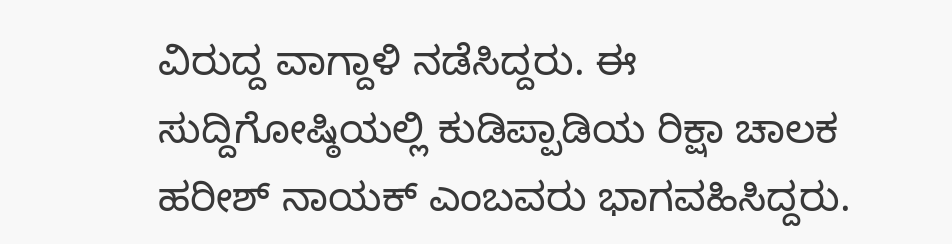ವಿರುದ್ದ ವಾಗ್ದಾಳಿ ನಡೆಸಿದ್ದರು. ಈ ಸುದ್ದಿಗೋಷ್ಠಿಯಲ್ಲಿ ಕುಡಿಪ್ಪಾಡಿಯ ರಿಕ್ಷಾ ಚಾಲಕ ಹರೀಶ್ ನಾಯಕ್ ಎಂಬವರು ಭಾಗವಹಿಸಿದ್ದರು.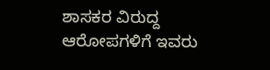ಶಾಸಕರ ವಿರುದ್ದ ಆರೋಪಗಳಿಗೆ ಇವರು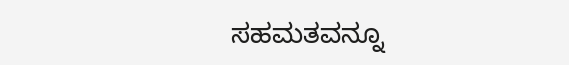ಸಹಮತವನ್ನೂ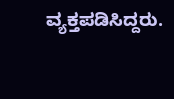ವ್ಯಕ್ತಪಡಿಸಿದ್ದರು.